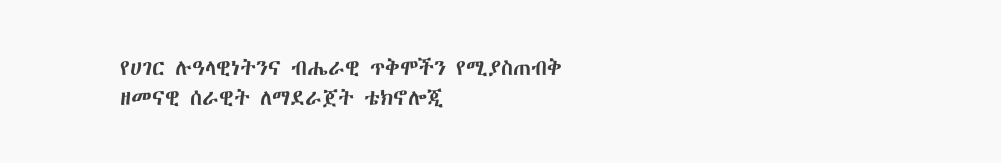የሀገር ሉዓላዊነትንና ብሔራዊ ጥቅሞችን የሚያስጠብቅ ዘመናዊ ሰራዊት ለማደራጀት ቴክኖሎጂ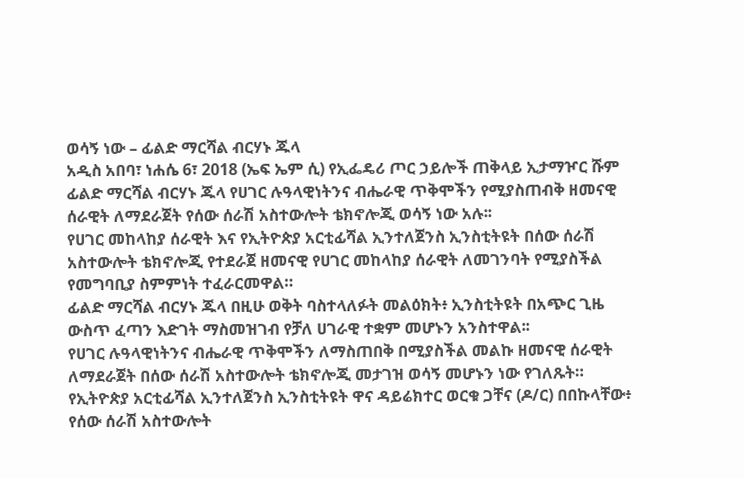ወሳኝ ነው – ፊልድ ማርሻል ብርሃኑ ጁላ
አዲስ አበባ፣ ነሐሴ 6፣ 2018 (ኤፍ ኤም ሲ) የኢፌዴሪ ጦር ኃይሎች ጠቅላይ ኢታማዦር ሹም ፊልድ ማርሻል ብርሃኑ ጁላ የሀገር ሉዓላዊነትንና ብሔራዊ ጥቅሞችን የሚያስጠብቅ ዘመናዊ ሰራዊት ለማደራጀት የሰው ሰራሽ አስተውሎት ቴክኖሎጂ ወሳኝ ነው አሉ፡፡
የሀገር መከላከያ ሰራዊት እና የኢትዮጵያ አርቲፊሻል ኢንተለጀንስ ኢንስቲትዩት በሰው ሰራሽ አስተውሎት ቴክኖሎጂ የተደራጀ ዘመናዊ የሀገር መከላከያ ሰራዊት ለመገንባት የሚያስችል የመግባቢያ ስምምነት ተፈራርመዋል።
ፊልድ ማርሻል ብርሃኑ ጁላ በዚሁ ወቅት ባስተላለፉት መልዕክት፥ ኢንስቲትዩት በአጭር ጊዜ ውስጥ ፈጣን እድገት ማስመዝገብ የቻለ ሀገራዊ ተቋም መሆኑን አንስተዋል፡፡
የሀገር ሉዓላዊነትንና ብሔራዊ ጥቅሞችን ለማስጠበቅ በሚያስችል መልኩ ዘመናዊ ሰራዊት ለማደራጀት በሰው ሰራሽ አስተውሎት ቴክኖሎጂ መታገዝ ወሳኝ መሆኑን ነው የገለጹት።
የኢትዮጵያ አርቲፊሻል ኢንተለጀንስ ኢንስቲትዩት ዋና ዳይሬክተር ወርቁ ጋቸና (ዶ/ር) በበኩላቸው፥ የሰው ሰራሽ አስተውሎት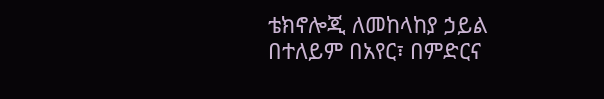ቴክኖሎጂ ለመከላከያ ኃይል በተለይም በአየር፣ በምድርና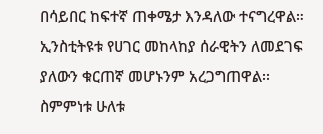በሳይበር ከፍተኛ ጠቀሜታ እንዳለው ተናግረዋል።
ኢንስቲትዩቱ የሀገር መከላከያ ሰራዊትን ለመደገፍ ያለውን ቁርጠኛ መሆኑንም አረጋግጠዋል፡፡
ስምምነቱ ሁለቱ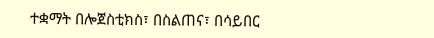ተቋማት በሎጀስቲክስ፣ በስልጠና፣ በሳይበር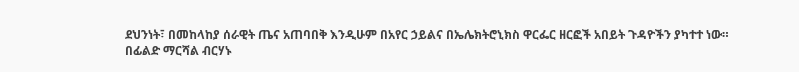ደህንነት፣ በመከላከያ ሰራዊት ጤና አጠባበቅ እንዲሁም በአየር ኃይልና በኤሌክትሮኒክስ ዋርፌር ዘርፎች አበይት ጉዳዮችን ያካተተ ነው።
በፊልድ ማርሻል ብርሃኑ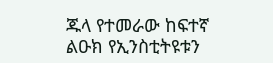ጁላ የተመራው ከፍተኛ ልዑክ የኢንስቲትዩቱን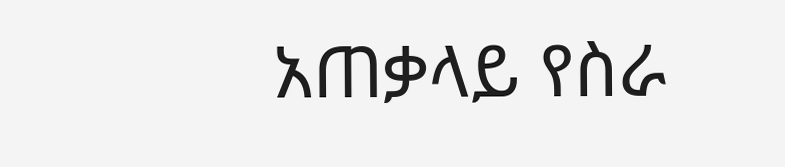አጠቃላይ የስራ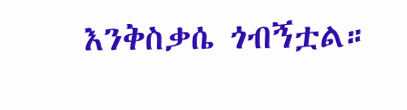እንቅስቃሴ ጎብኝቷል።